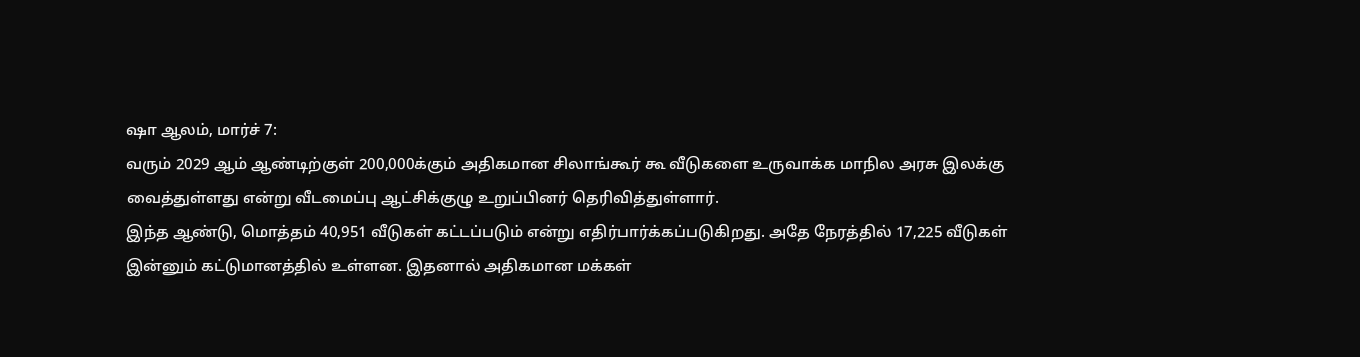ஷா ஆலம், மார்ச் 7:
வரும் 2029 ஆம் ஆண்டிற்குள் 200,000க்கும் அதிகமான சிலாங்கூர் கூ வீடுகளை உருவாக்க மாநில அரசு இலக்கு வைத்துள்ளது என்று வீடமைப்பு ஆட்சிக்குழு உறுப்பினர் தெரிவித்துள்ளார்.
இந்த ஆண்டு, மொத்தம் 40,951 வீடுகள் கட்டப்படும் என்று எதிர்பார்க்கப்படுகிறது. அதே நேரத்தில் 17,225 வீடுகள் இன்னும் கட்டுமானத்தில் உள்ளன. இதனால் அதிகமான மக்கள்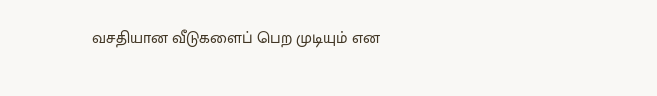வசதியான வீடுகளைப் பெற முடியும் என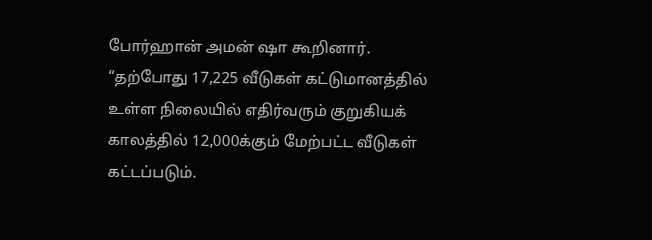போர்ஹான் அமன் ஷா கூறினார்.
“தற்போது 17,225 வீடுகள் கட்டுமானத்தில் உள்ள நிலையில் எதிர்வரும் குறுகியக் காலத்தில் 12,000க்கும் மேற்பட்ட வீடுகள் கட்டப்படும்.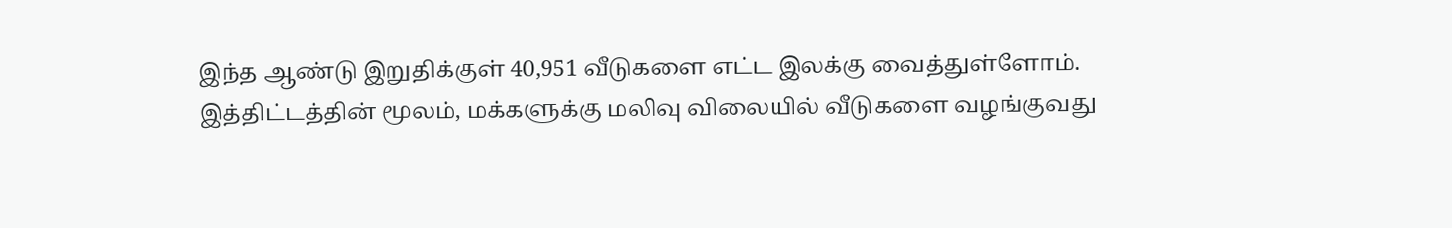இந்த ஆண்டு இறுதிக்குள் 40,951 வீடுகளை எட்ட இலக்கு வைத்துள்ளோம்.
இத்திட்டத்தின் மூலம், மக்களுக்கு மலிவு விலையில் வீடுகளை வழங்குவது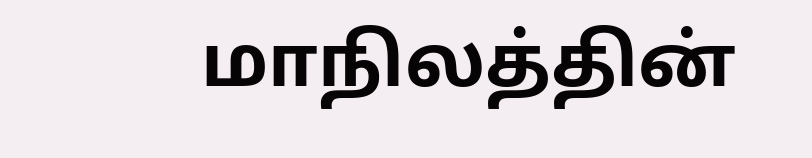மாநிலத்தின்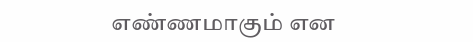எண்ணமாகும் என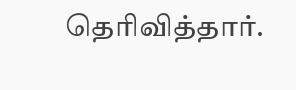தெரிவித்தார்.